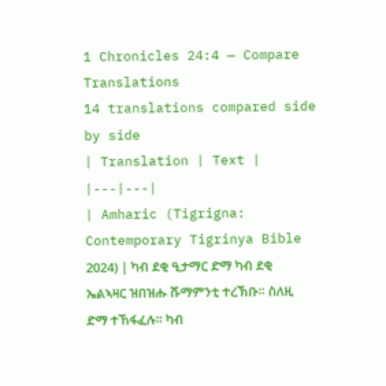1 Chronicles 24:4 — Compare Translations
14 translations compared side by side
| Translation | Text |
|---|---|
| Amharic (Tigrigna: Contemporary Tigrinya Bible 2024) | ካብ ደቂ ዒታማር ድማ ካብ ደቂ ኤልኣዛር ዝበዝሑ ሹማምንቲ ተረኽቡ። ስለዚ ድማ ተኸፋፈሉ። ካብ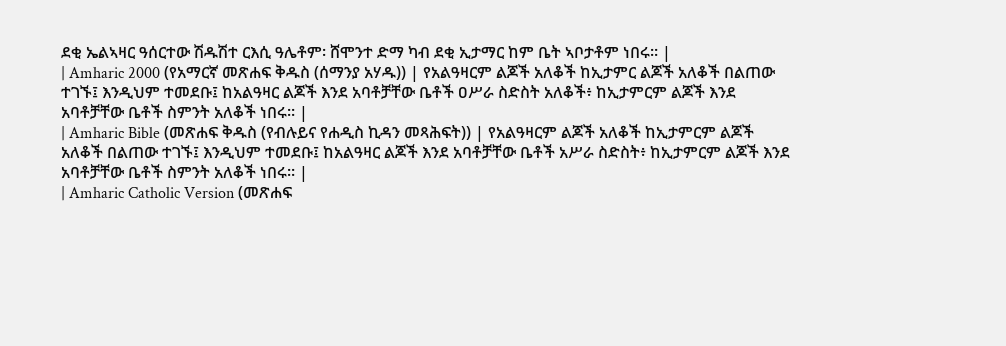ደቂ ኤልኣዛር ዓሰርተው ሽዱሽተ ርእሲ ዓሌቶም፡ ሸሞንተ ድማ ካብ ደቂ ኢታማር ከም ቤት ኣቦታቶም ነበሩ። |
| Amharic 2000 (የአማርኛ መጽሐፍ ቅዱስ (ሰማንያ አሃዱ)) | የአልዓዛርም ልጆች አለቆች ከኢታምር ልጆች አለቆች በልጠው ተገኙ፤ እንዲህም ተመደቡ፤ ከአልዓዛር ልጆች እንደ አባቶቻቸው ቤቶች ዐሥራ ስድስት አለቆች፥ ከኢታምርም ልጆች እንደ አባቶቻቸው ቤቶች ስምንት አለቆች ነበሩ። |
| Amharic Bible (መጽሐፍ ቅዱስ (የብሉይና የሐዲስ ኪዳን መጻሕፍት)) | የአልዓዛርም ልጆች አለቆች ከኢታምርም ልጆች አለቆች በልጠው ተገኙ፤ እንዲህም ተመደቡ፤ ከአልዓዛር ልጆች እንደ አባቶቻቸው ቤቶች አሥራ ስድስት፥ ከኢታምርም ልጆች እንደ አባቶቻቸው ቤቶች ስምንት አለቆች ነበሩ። |
| Amharic Catholic Version (መጽሐፍ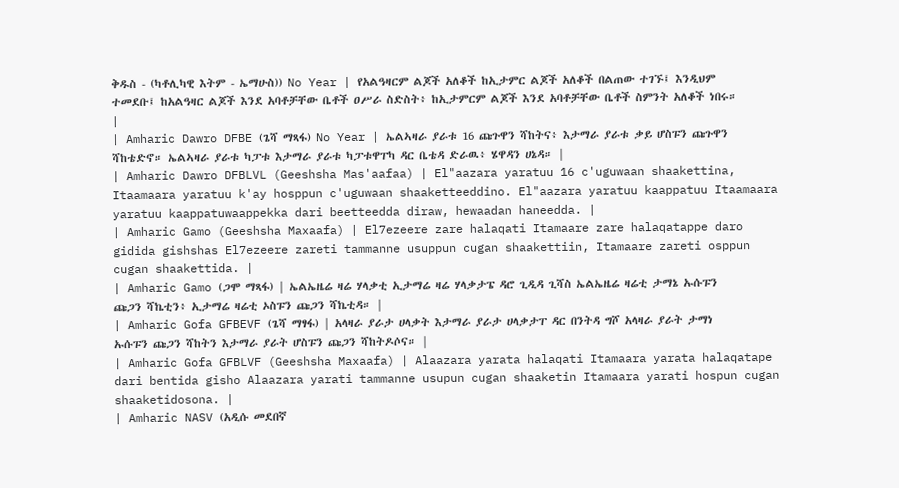ቅዱስ - (ካቶሊካዊ እትም - ኤማሁስ)) No Year | የአልዓዛርም ልጆች አለቆች ከኢታምር ልጆች አለቆች በልጠው ተገኙ፤ እንዲህም ተመደቡ፤ ከአልዓዛር ልጆች እንደ አባቶቻቸው ቤቶች ዐሥራ ስድስት፥ ከኢታምርም ልጆች እንደ አባቶቻቸው ቤቶች ስምንት አለቆች ነበሩ። |
| Amharic Dawro DFBE (ጌሻ ማጻፋ) No Year | ኤልኣዛራ ያራቱ 16 ጩጉዋን ሻከትና፥ እታማራ ያራቱ ቃይ ሆስፑን ጩጉዋን ሻከቴድኖ። ኤልኣዛራ ያራቱ ካፓቱ እታማራ ያራቱ ካፓቱዋፐካ ዳር ቤቴዳ ድራዉ፥ ሄዋዳን ሀኔዳ። |
| Amharic Dawro DFBLVL (Geeshsha Mas'aafaa) | El"aazara yaratuu 16 c'uguwaan shaakettina, Itaamaara yaratuu k'ay hosppun c'uguwaan shaaketteeddino. El"aazara yaratuu kaappatuu Itaamaara yaratuu kaappatuwaappekka dari beetteedda diraw, hewaadan haneedda. |
| Amharic Gamo (Geeshsha Maxaafa) | El7ezeere zare halaqati Itamaare zare halaqatappe daro gidida gishshas El7ezeere zareti tammanne usuppun cugan shaakettiin, Itamaare zareti osppun cugan shaakettida. |
| Amharic Gamo (ጋሞ ማጻፋ) | ኤልኤዜሬ ዛሬ ሃላቃቲ ኢታማሬ ዛሬ ሃላቃታፔ ዳሮ ጊዲዳ ጊሻስ ኤልኤዜሬ ዛሬቲ ታማኔ ኡሱፑን ጩጋን ሻኬቲን፥ ኢታማሬ ዛሬቲ ኦስፑን ጩጋን ሻኬቲዳ። |
| Amharic Gofa GFBEVF (ጌሻ ማፃፋ) | አላዛራ ያራታ ሀላቃት እታማራ ያራታ ሀላቃታፐ ዳር በንትዳ ግሾ አላዛራ ያራት ታማነ ኡሱፑን ጩጋን ሻከትን እታማራ ያራት ሆስፑን ጩጋን ሻከትዶሶና። |
| Amharic Gofa GFBLVF (Geeshsha Maxaafa) | Alaazara yarata halaqati Itamaara yarata halaqatape dari bentida gisho Alaazara yarati tammanne usupun cugan shaaketin Itamaara yarati hospun cugan shaaketidosona. |
| Amharic NASV (አዲሱ መደበኛ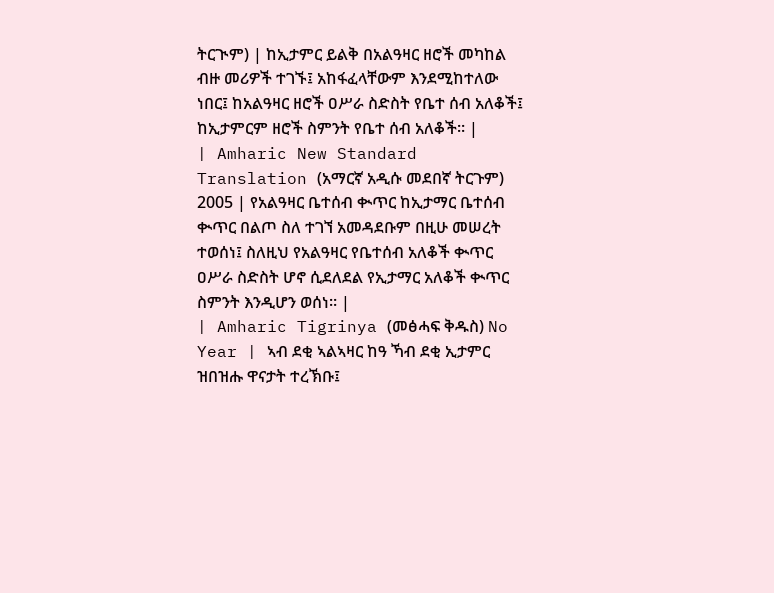ትርጒም) | ከኢታምር ይልቅ በአልዓዛር ዘሮች መካከል ብዙ መሪዎች ተገኙ፤ አከፋፈላቸውም እንደሚከተለው ነበር፤ ከአልዓዛር ዘሮች ዐሥራ ስድስት የቤተ ሰብ አለቆች፤ ከኢታምርም ዘሮች ስምንት የቤተ ሰብ አለቆች። |
| Amharic New Standard Translation (አማርኛ አዲሱ መደበኛ ትርጉም) 2005 | የአልዓዛር ቤተሰብ ቊጥር ከኢታማር ቤተሰብ ቊጥር በልጦ ስለ ተገኘ አመዳደቡም በዚሁ መሠረት ተወሰነ፤ ስለዚህ የአልዓዛር የቤተሰብ አለቆች ቊጥር ዐሥራ ስድስት ሆኖ ሲደለደል የኢታማር አለቆች ቊጥር ስምንት እንዲሆን ወሰነ። |
| Amharic Tigrinya (መፅሓፍ ቅዱስ) No Year | ኣብ ደቂ ኣልኣዛር ከዓ ኻብ ደቂ ኢታምር ዝበዝሑ ዋናታት ተረኽቡ፤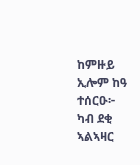ከምዙይ ኢሎም ከዓ ተሰርዑ፦ ካብ ደቂ ኣልኣዛር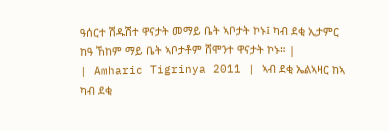ዓሰርተ ሽዱሽተ ዋናታት መማይ ቤት ኣቦታት ኮኑ፤ ካብ ደቂ ኢታምር ከዓ ኸከም ማይ ቤት ኣቦታቶም ሸሞንተ ዋናታት ኮኑ። |
| Amharic Tigrinya 2011 | ኣብ ደቂ ኤልኣዛር ከኣ ካብ ደቂ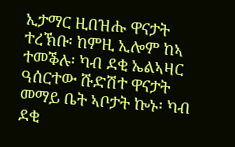ኢታማር ዚበዝሑ ዋናታት ተረኽቡ፡ ከምዚ ኢሎም ከኣ ተመቕሉ፡ ካብ ደቂ ኤልኣዛር ዓሰርተው ሹድሽተ ዋናታት መማይ ቤት ኣቦታት ኰኑ፡ ካብ ደቂ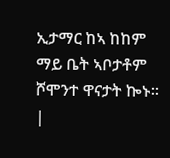ኢታማር ከኣ ከከም ማይ ቤት ኣቦታቶም ሾሞንተ ዋናታት ኰኑ። |